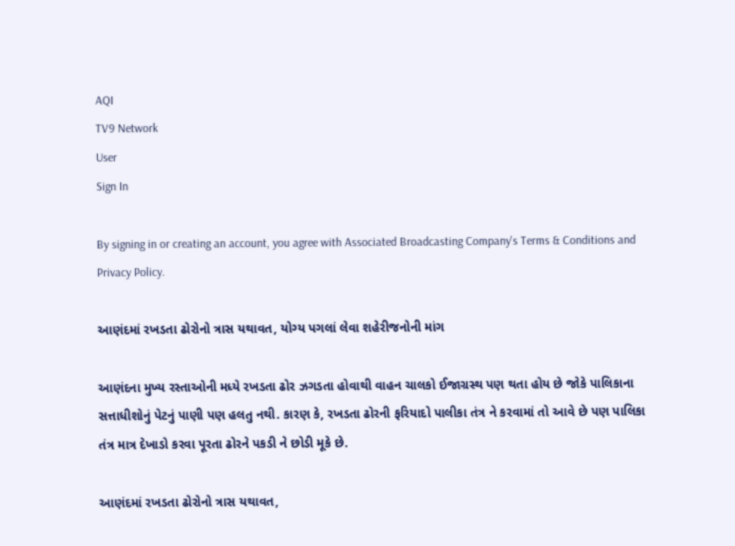AQI
TV9 Network
User
Sign In

By signing in or creating an account, you agree with Associated Broadcasting Company's Terms & Conditions and Privacy Policy.

આણંદમાં રખડતા ઢોરોનો ત્રાસ યથાવત, યોગ્ય પગલાં લેવા શહેરીજનોની માંગ

આણંદના મુખ્ય રસ્તાઓની મધ્યે રખડતા ઢોર ઝગડતા હોવાથી વાહન ચાલકો ઈજાગ્રસ્થ પણ થતા હોય છે જોકે પાલિકાના સત્તાધીશોનું પેટનું પાણી પણ હલતુ નથી. કારણ કે, રખડતા ઢોરની ફરિયાદો પાલીકા તંત્ર ને કરવામાં તો આવે છે પણ પાલિકા તંત્ર માત્ર દેખાડો કરવા પૂરતા ઢોરને પકડી ને છોડી મૂકે છે.

આણંદમાં રખડતા ઢોરોનો ત્રાસ યથાવત,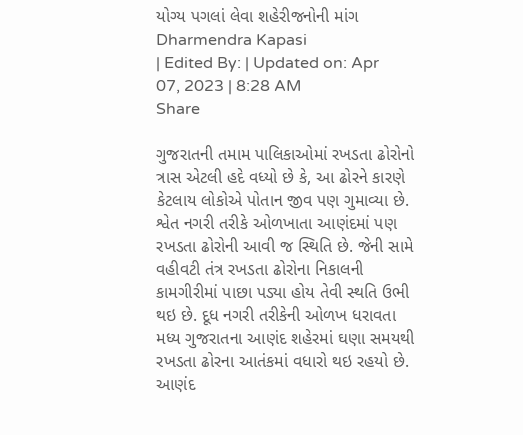યોગ્ય પગલાં લેવા શહેરીજનોની માંગ
Dharmendra Kapasi
| Edited By: | Updated on: Apr 07, 2023 | 8:28 AM
Share

ગુજરાતની તમામ પાલિકાઓમાં રખડતા ઢોરોનો ત્રાસ એટલી હદે વધ્યો છે કે, આ ઢોરને કારણે કેટલાય લોકોએ પોતાન જીવ પણ ગુમાવ્યા છે. શ્વેત નગરી તરીકે ઓળખાતા આણંદમાં પણ રખડતા ઢોરોની આવી જ સ્થિતિ છે. જેની સામે વહીવટી તંત્ર રખડતા ઢોરોના નિકાલની કામગીરીમાં પાછા પડ્યા હોય તેવી સ્થતિ ઉભી થઇ છે. દૂધ નગરી તરીકેની ઓળખ ધરાવતા મધ્ય ગુજરાતના આણંદ શહેરમાં ઘણા સમયથી રખડતા ઢોરના આતંકમાં વધારો થઇ રહયો છે. આણંદ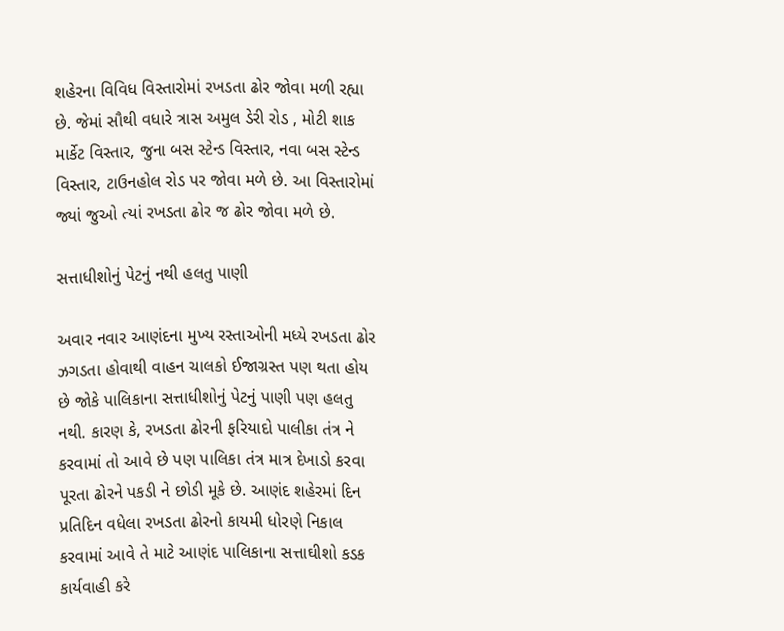શહેરના વિવિધ વિસ્તારોમાં રખડતા ઢોર જોવા મળી રહ્યા છે. જેમાં સૌથી વધારે ત્રાસ અમુલ ડેરી રોડ , મોટી શાક માર્કેટ વિસ્તાર, જુના બસ સ્ટેન્ડ વિસ્તાર, નવા બસ સ્ટેન્ડ વિસ્તાર, ટાઉનહોલ રોડ પર જોવા મળે છે. આ વિસ્તારોમાં જ્યાં જુઓ ત્યાં રખડતા ઢોર જ ઢોર જોવા મળે છે.

સત્તાધીશોનું પેટનું નથી હલતુ પાણી

અવાર નવાર આણંદના મુખ્ય રસ્તાઓની મધ્યે રખડતા ઢોર ઝગડતા હોવાથી વાહન ચાલકો ઈજાગ્રસ્ત પણ થતા હોય છે જોકે પાલિકાના સત્તાધીશોનું પેટનું પાણી પણ હલતુ નથી. કારણ કે, રખડતા ઢોરની ફરિયાદો પાલીકા તંત્ર ને કરવામાં તો આવે છે પણ પાલિકા તંત્ર માત્ર દેખાડો કરવા પૂરતા ઢોરને પકડી ને છોડી મૂકે છે. આણંદ શહેરમાં દિન પ્રતિદિન વધેલા રખડતા ઢોરનો કાયમી ધોરણે નિકાલ કરવામાં આવે તે માટે આણંદ પાલિકાના સત્તાઘીશો કડક કાર્યવાહી કરે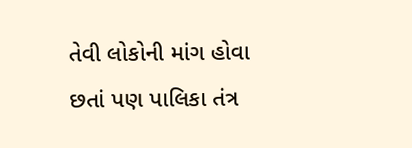તેવી લોકોની માંગ હોવા છતાં પણ પાલિકા તંત્ર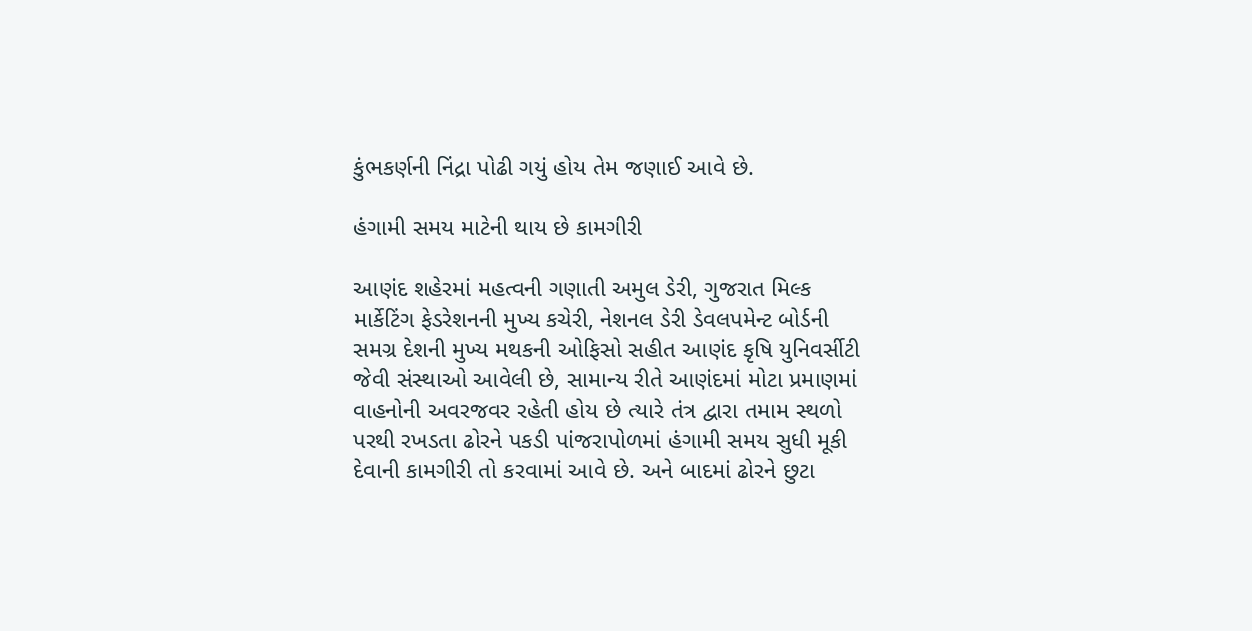કુંભકર્ણની નિંદ્રા પોઢી ગયું હોય તેમ જણાઈ આવે છે.

હંગામી સમય માટેની થાય છે કામગીરી

આણંદ શહેરમાં મહત્વની ગણાતી અમુલ ડેરી, ગુજરાત મિલ્ક માર્કેટિંગ ફેડરેશનની મુખ્ય કચેરી, નેશનલ ડેરી ડેવલપમેન્ટ બોર્ડની સમગ્ર દેશની મુખ્ય મથકની ઓફિસો સહીત આણંદ કૃષિ યુનિવર્સીટી જેવી સંસ્થાઓ આવેલી છે, સામાન્ય રીતે આણંદમાં મોટા પ્રમાણમાં વાહનોની અવરજવર રહેતી હોય છે ત્યારે તંત્ર દ્વારા તમામ સ્થળો પરથી રખડતા ઢોરને પકડી પાંજરાપોળમાં હંગામી સમય સુધી મૂકી દેવાની કામગીરી તો કરવામાં આવે છે. અને બાદમાં ઢોરને છુટા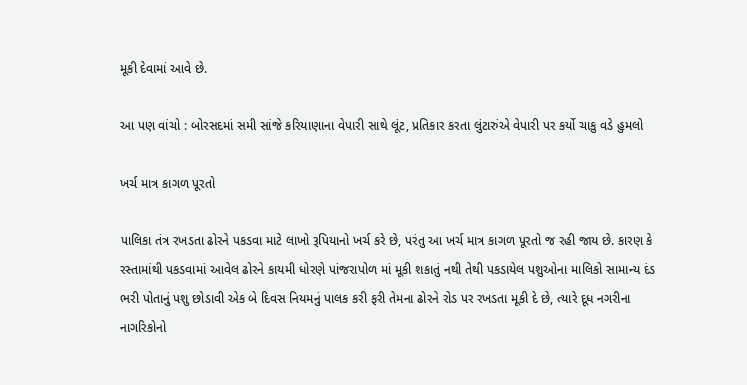મૂકી દેવામાં આવે છે.

આ પણ વાંચો : બોરસદમાં સમી સાંજે કરિયાણાના વેપારી સાથે લૂંટ, પ્રતિકાર કરતા લુંટારુંએ વેપારી પર કર્યો ચાકુ વડે હુમલો

ખર્ચ માત્ર કાગળ પૂરતો

પાલિકા તંત્ર રખડતા ઢોરને પકડવા માટે લાખો રૂપિયાનો ખર્ચ કરે છે, પરંતુ આ ખર્ચ માત્ર કાગળ પૂરતો જ રહી જાય છે. કારણ કે રસ્તામાંથી પકડવામાં આવેલ ઢોરને કાયમી ધોરણે પાંજરાપોળ માં મૂકી શકાતું નથી તેથી પકડાયેલ પશુઓના માલિકો સામાન્ય દંડ ભરી પોતાનું પશુ છોડાવી એક બે દિવસ નિયમનું પાલક કરી ફરી તેમના ઢોરને રોડ પર રખડતા મૂકી દે છે, ત્યારે દૂધ નગરીના નાગરિકોનો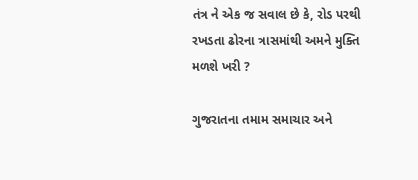તંત્ર ને એક જ સવાલ છે કે, રોડ પરથી રખડતા ઢોરના ત્રાસમાંથી અમને મુક્તિ મળશે ખરી ?

ગુજરાતના તમામ સમાચાર અને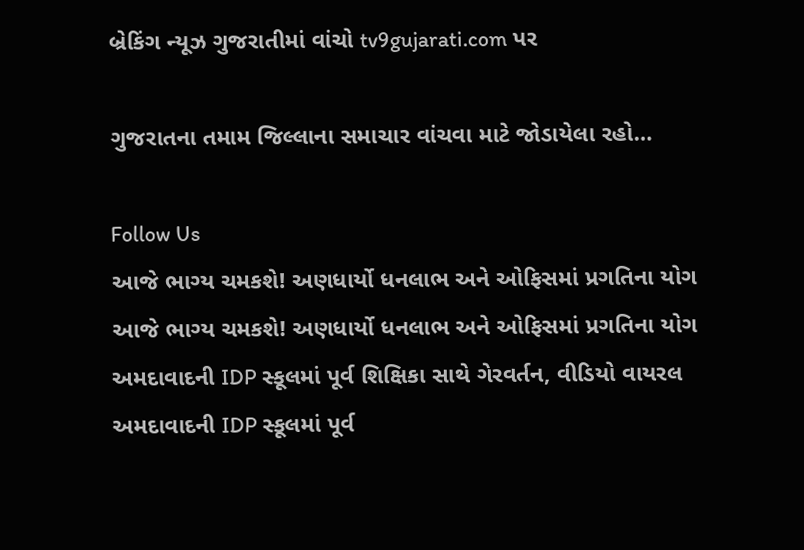બ્રેકિંગ ન્યૂઝ ગુજરાતીમાં વાંચો tv9gujarati.com પર

ગુજરાતના તમામ જિલ્લાના સમાચાર વાંચવા માટે જોડાયેલા રહો…

Follow Us
આજે ભાગ્ય ચમકશે! અણધાર્યો ધનલાભ અને ઓફિસમાં પ્રગતિના યોગ
આજે ભાગ્ય ચમકશે! અણધાર્યો ધનલાભ અને ઓફિસમાં પ્રગતિના યોગ
અમદાવાદની IDP સ્કૂલમાં પૂર્વ શિક્ષિકા સાથે ગેરવર્તન, વીડિયો વાયરલ
અમદાવાદની IDP સ્કૂલમાં પૂર્વ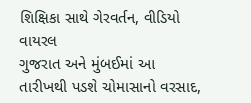શિક્ષિકા સાથે ગેરવર્તન, વીડિયો વાયરલ
ગુજરાત અને મુંબઈમાં આ તારીખથી પડશે ચોમાસાનો વરસાદ,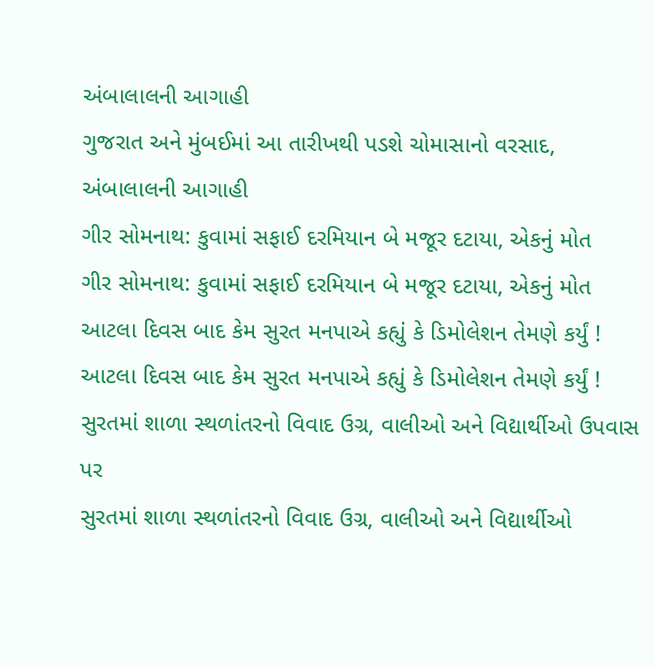અંબાલાલની આગાહી
ગુજરાત અને મુંબઈમાં આ તારીખથી પડશે ચોમાસાનો વરસાદ, અંબાલાલની આગાહી
ગીર સોમનાથ: કુવામાં સફાઈ દરમિયાન બે મજૂર દટાયા, એકનું મોત
ગીર સોમનાથ: કુવામાં સફાઈ દરમિયાન બે મજૂર દટાયા, એકનું મોત
આટલા દિવસ બાદ કેમ સુરત મનપાએ કહ્યું કે ડિમોલેશન તેમણે કર્યું !
આટલા દિવસ બાદ કેમ સુરત મનપાએ કહ્યું કે ડિમોલેશન તેમણે કર્યું !
સુરતમાં શાળા સ્થળાંતરનો વિવાદ ઉગ્ર, વાલીઓ અને વિદ્યાર્થીઓ ઉપવાસ પર
સુરતમાં શાળા સ્થળાંતરનો વિવાદ ઉગ્ર, વાલીઓ અને વિદ્યાર્થીઓ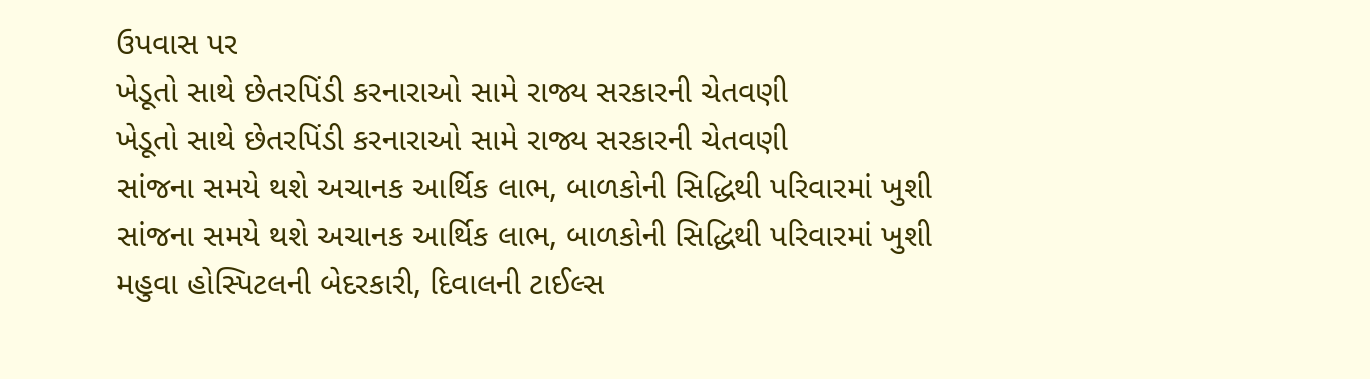ઉપવાસ પર
ખેડૂતો સાથે છેતરપિંડી કરનારાઓ સામે રાજ્ય સરકારની ચેતવણી
ખેડૂતો સાથે છેતરપિંડી કરનારાઓ સામે રાજ્ય સરકારની ચેતવણી
સાંજના સમયે થશે અચાનક આર્થિક લાભ, બાળકોની સિદ્ધિથી પરિવારમાં ખુશી
સાંજના સમયે થશે અચાનક આર્થિક લાભ, બાળકોની સિદ્ધિથી પરિવારમાં ખુશી
મહુવા હોસ્પિટલની બેદરકારી, દિવાલની ટાઈલ્સ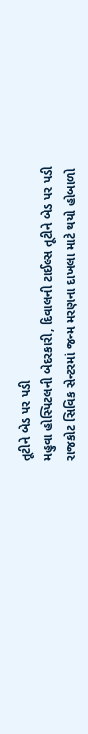તૂટીને બેડ પર પડી
મહુવા હોસ્પિટલની બેદરકારી, દિવાલની ટાઈલ્સ તૂટીને બેડ પર પડી
રાજકોટ સિવિક સેન્ટરમાં જન્મ મરણના દાખલા માટે થયો હોબાળો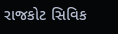રાજકોટ સિવિક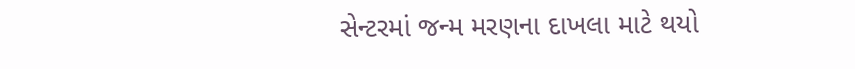સેન્ટરમાં જન્મ મરણના દાખલા માટે થયો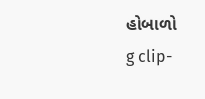હોબાળો
g clip-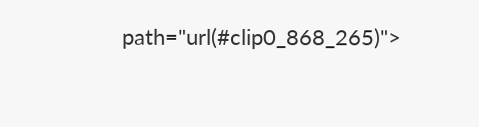path="url(#clip0_868_265)">